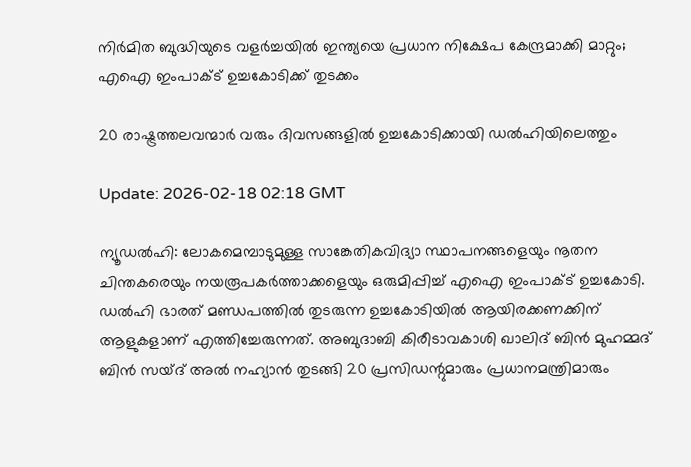നിർമിത ബുദ്ധിയുടെ വളർച്ചയിൽ ഇന്ത്യയെ പ്രധാന നിക്ഷേപ കേന്ദ്രമാക്കി മാറ്റും; എഐ ഇംപാക്ട് ഉച്ചകോടിക്ക് തുടക്കം

20 രാഷ്ട്രത്തലവന്മാർ വരും ദിവസങ്ങളിൽ ഉച്ചകോടിക്കായി ഡൽഹിയിലെത്തും

Update: 2026-02-18 02:18 GMT

ന്യൂഡൽഹി: ലോകമെമ്പാടുമുള്ള സാങ്കേതികവിദ്യാ സ്ഥാപനങ്ങളെയും നൂതന ചിന്തകരെയും നയരൂപകർത്താക്കളെയും ഒരുമിപ്പിച്ച് എഐ ഇംപാക്ട് ഉച്ചകോടി. ഡൽഹി ഭാരത് മണ്ഡപത്തിൽ തുടരുന്ന ഉച്ചകോടിയിൽ ആയിരക്കണക്കിന് ആളുകളാണ് എത്തിച്ചേരുന്നത്. അബുദാബി കിരീടാവകാശി ഖാലിദ് ബിൻ മുഹമ്മദ് ബിൻ സയ്ദ് അൽ നഹ്യാൻ തുടങ്ങി 20 പ്രസിഡന്റുമാരും പ്രധാനമന്ത്രിമാരും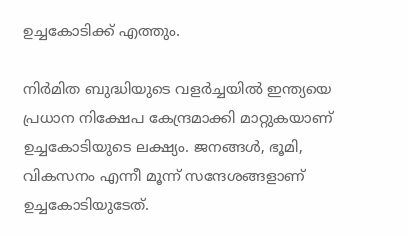ഉച്ചകോടിക്ക് എത്തും.

നിർമിത ബുദ്ധിയുടെ വളർച്ചയിൽ ഇന്ത്യയെ പ്രധാന നിക്ഷേപ കേന്ദ്രമാക്കി മാറ്റുകയാണ്‌ ഉച്ചകോടിയുടെ ലക്ഷ്യം. ജനങ്ങൾ, ഭൂമി, വികസനം എന്നീ മൂന്ന്‌ സന്ദേശങ്ങളാണ്‌ ഉച്ചകോടിയുടേത്‌.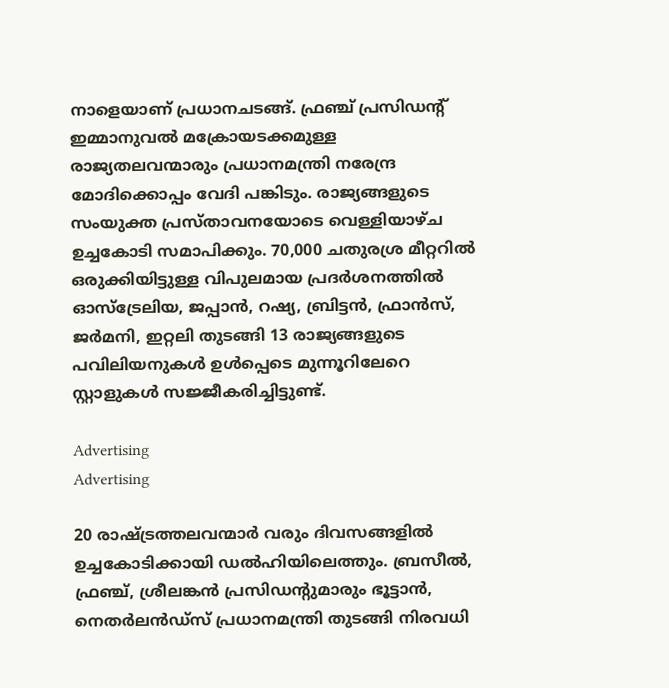നാളെയാണ് പ്രധാനചടങ്ങ്. ഫ്രഞ്ച് പ്രസിഡന്റ് ഇമ്മാനുവൽ മക്രോയടക്കമുള്ള രാജ്യതലവന്മാരും പ്രധാനമന്ത്രി നരേന്ദ്ര മോദിക്കൊപ്പം വേദി പങ്കിടും. രാജ്യങ്ങളുടെ സംയുക്ത പ്രസ്താവനയോടെ വെള്ളിയാഴ്ച ഉച്ചകോടി സമാപിക്കും. 70,000 ചതുരശ്ര മീറ്ററിൽ ഒരുക്കിയിട്ടുള്ള വിപുലമായ പ്രദർശനത്തിൽ ഓസ്‌ട്രേലിയ, ജപ്പാൻ, റഷ്യ, ബ്രിട്ടൻ, ഫ്രാൻസ്, ജർമനി, ഇറ്റലി തുടങ്ങി 13 രാജ്യങ്ങളുടെ പവിലിയനുകൾ ഉൾപ്പെടെ മുന്നൂറിലേറെ സ്റ്റാളുകൾ സജ്ജീകരിച്ചിട്ടുണ്ട്.

Advertising
Advertising

20 രാഷ്ട്രത്തലവന്മാർ വരും ദിവസങ്ങളിൽ ഉച്ചകോടിക്കായി ഡൽഹിയിലെത്തും. ബ്രസീൽ, ഫ്രഞ്ച്, ശ്രീലങ്കൻ പ്രസിഡന്റുമാരും ഭൂട്ടാൻ, നെതർലൻഡ്‌സ് പ്രധാനമന്ത്രി തുടങ്ങി നിരവധി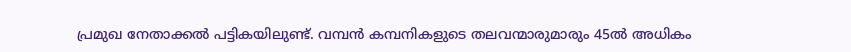പ്രമുഖ നേതാക്കൽ പട്ടികയിലുണ്ട്. വമ്പൻ കമ്പനികളുടെ തലവന്മാരുമാരും 45ൽ അധികം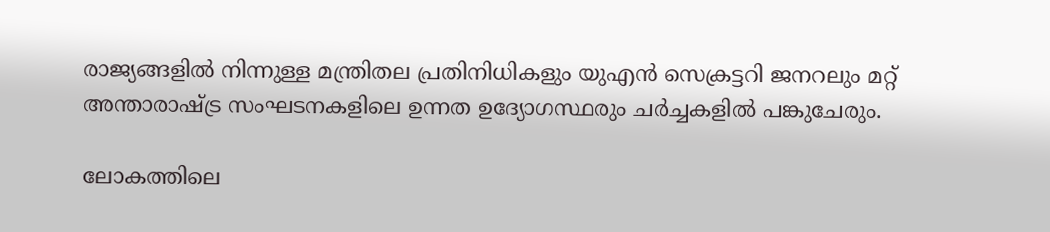രാജ്യങ്ങളിൽ നിന്നുള്ള മന്ത്രിതല പ്രതിനിധികളും യുഎൻ സെക്രട്ടറി ജനറലും മറ്റ് അന്താരാഷ്ട്ര സംഘടനകളിലെ ഉന്നത ഉദ്യോഗസ്ഥരും ചർച്ചകളിൽ പങ്കുചേരും.

ലോകത്തിലെ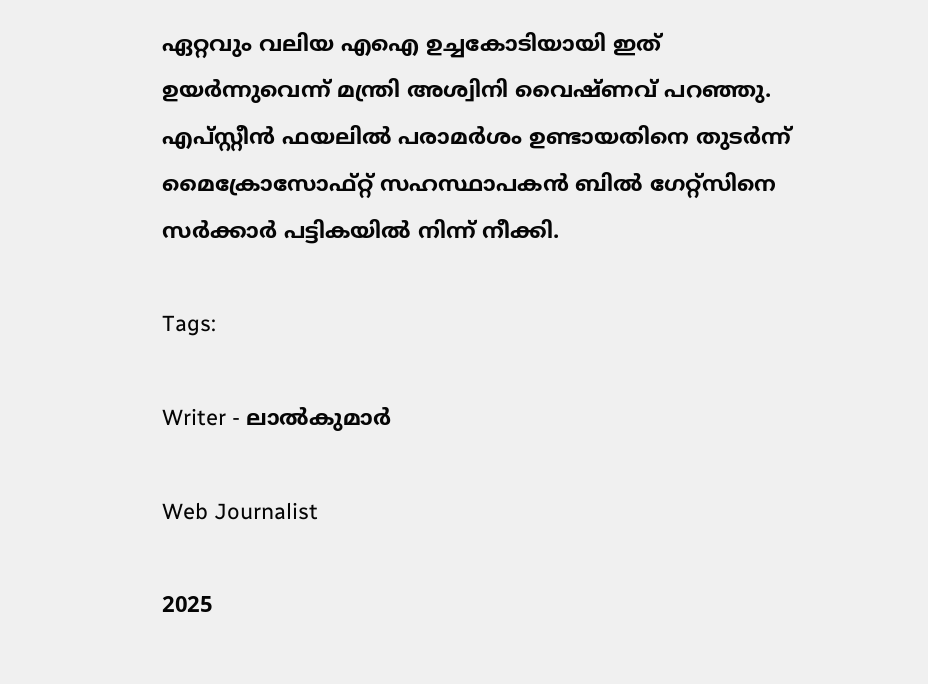ഏറ്റവും വലിയ എഐ ഉച്ചകോടിയായി ഇത് ഉയർന്നുവെന്ന് മന്ത്രി അശ്വിനി വൈഷ്ണവ് പറഞ്ഞു. എപ്സ്റ്റീൻ ഫയലിൽ പരാമർശം ഉണ്ടായതിനെ തുടർന്ന് മൈക്രോസോഫ്റ്റ് സഹസ്ഥാപകന്‍ ബില്‍ ഗേറ്റ്സിനെ സർക്കാർ പട്ടികയിൽ നിന്ന് നീക്കി.

Tags:

Writer - ലാൽകുമാർ

Web Journalist

2025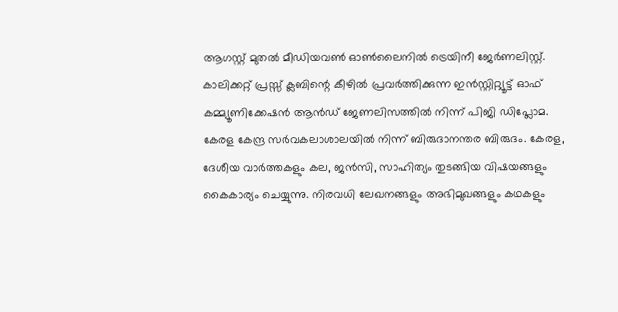ആഗസ്റ്റ് മുതൽ മീഡിയവൺ ഓൺലൈനിൽ ട്രെയിനീ ജേർണലിസ്റ്റ്. കാലിക്കറ്റ് പ്രസ്സ് ക്ലബിന്റെ കീഴില്‍ പ്രവര്‍ത്തിക്കുന്ന ഇന്‍സ്റ്റിറ്റ്യൂട്ട് ഓഫ് കമ്മ്യൂണിക്കേഷന്‍ ആന്‍ഡ് ജേണലിസത്തിൽ നിന്ന് പിജി ഡിപ്ലോമ. കേരള കേന്ദ്ര സർവകലാശാലയിൽ നിന്ന് ബിരുദാനന്തര ബിരുദം. കേരള, ദേശീയ വാർത്തകളും കല, ജൻസി, സാഹിത്യം തുടങ്ങിയ വിഷയങ്ങളും കൈകാര്യം ചെയ്യുന്നു. നിരവധി ലേഖനങ്ങളും അഭിമുഖങ്ങളും കഥകളും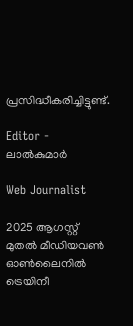പ്രസിദ്ധീകരിച്ചിട്ടുണ്ട്.

Editor - ലാൽകുമാർ

Web Journalist

2025 ആഗസ്റ്റ് മുതൽ മീഡിയവൺ ഓൺലൈനിൽ ട്രെയിനീ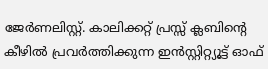ജേർണലിസ്റ്റ്. കാലിക്കറ്റ് പ്രസ്സ് ക്ലബിന്റെ കീഴില്‍ പ്രവര്‍ത്തിക്കുന്ന ഇന്‍സ്റ്റിറ്റ്യൂട്ട് ഓഫ്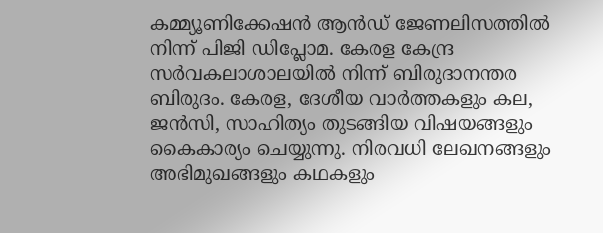കമ്മ്യൂണിക്കേഷന്‍ ആന്‍ഡ് ജേണലിസത്തിൽ നിന്ന് പിജി ഡിപ്ലോമ. കേരള കേന്ദ്ര സർവകലാശാലയിൽ നിന്ന് ബിരുദാനന്തര ബിരുദം. കേരള, ദേശീയ വാർത്തകളും കല, ജൻസി, സാഹിത്യം തുടങ്ങിയ വിഷയങ്ങളും കൈകാര്യം ചെയ്യുന്നു. നിരവധി ലേഖനങ്ങളും അഭിമുഖങ്ങളും കഥകളും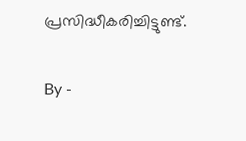പ്രസിദ്ധീകരിച്ചിട്ടുണ്ട്.

By -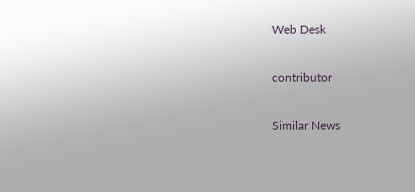Web Desk

contributor

Similar News